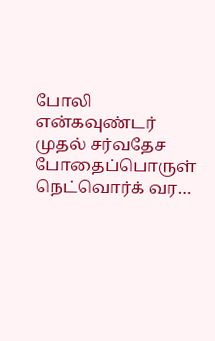போலி என்கவுண்டர் முதல் சர்வதேச போதைப்பொருள் நெட்வொர்க் வர…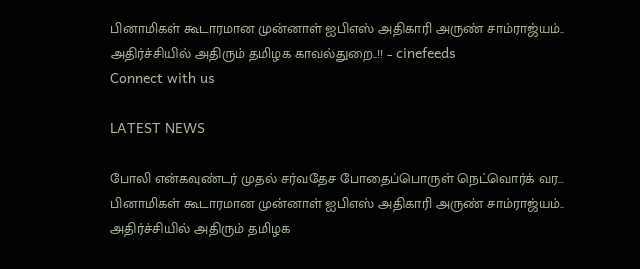பினாமிகள் கூடாரமான முன்னாள் ஐபிஎஸ் அதிகாரி அருண் சாம்ராஜ்யம்.. அதிர்ச்சியில் அதிரும் தமிழக காவல்துறை..!! – cinefeeds
Connect with us

LATEST NEWS

போலி என்கவுண்டர் முதல் சர்வதேச போதைப்பொருள் நெட்வொர்க் வர… பினாமிகள் கூடாரமான முன்னாள் ஐபிஎஸ் அதிகாரி அருண் சாம்ராஜ்யம்.. அதிர்ச்சியில் அதிரும் தமிழக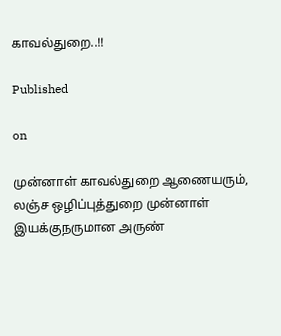காவல்துறை..!!

Published

on

முன்னாள் காவல்துறை ஆணையரும், லஞ்ச ஒழிப்புத்துறை முன்னாள் இயக்குநருமான அருண்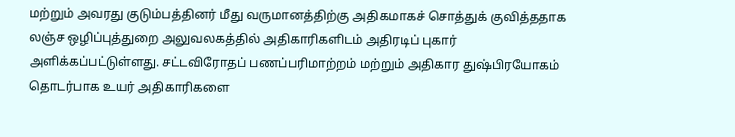மற்றும் அவரது குடும்பத்தினர் மீது வருமானத்திற்கு அதிகமாகச் சொத்துக் குவித்ததாக லஞ்ச ஒழிப்புத்துறை அலுவலகத்தில் அதிகாரிகளிடம் அதிரடிப் புகார் அளிக்கப்பட்டுள்ளது. சட்டவிரோதப் பணப்பரிமாற்றம் மற்றும் அதிகார துஷ்பிரயோகம் தொடர்பாக உயர் அதிகாரிகளை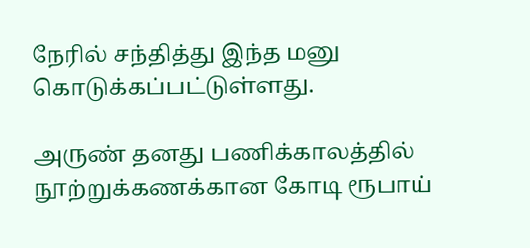நேரில் சந்தித்து இந்த மனு கொடுக்கப்பட்டுள்ளது.

அருண் தனது பணிக்காலத்தில் நூற்றுக்கணக்கான கோடி ரூபாய்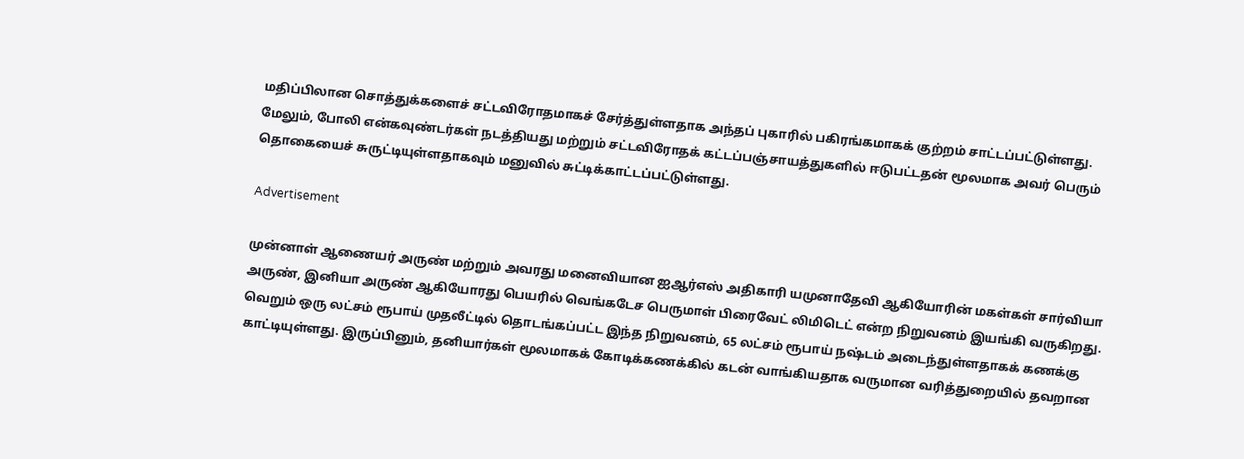மதிப்பிலான சொத்துக்களைச் சட்டவிரோதமாகச் சேர்த்துள்ளதாக அந்தப் புகாரில் பகிரங்கமாகக் குற்றம் சாட்டப்பட்டுள்ளது. மேலும், போலி என்கவுண்டர்கள் நடத்தியது மற்றும் சட்டவிரோதக் கட்டப்பஞ்சாயத்துகளில் ஈடுபட்டதன் மூலமாக அவர் பெரும் தொகையைச் சுருட்டியுள்ளதாகவும் மனுவில் சுட்டிக்காட்டப்பட்டுள்ளது.

Advertisement

முன்னாள் ஆணையர் அருண் மற்றும் அவரது மனைவியான ஐஆர்எஸ் அதிகாரி யமுனாதேவி ஆகியோரின் மகள்கள் சார்வியா அருண், இனியா அருண் ஆகியோரது பெயரில் வெங்கடேச பெருமாள் பிரைவேட் லிமிடெட் என்ற நிறுவனம் இயங்கி வருகிறது. வெறும் ஒரு லட்சம் ரூபாய் முதலீட்டில் தொடங்கப்பட்ட இந்த நிறுவனம், 65 லட்சம் ரூபாய் நஷ்டம் அடைந்துள்ளதாகக் கணக்கு காட்டியுள்ளது. இருப்பினும், தனியார்கள் மூலமாகக் கோடிக்கணக்கில் கடன் வாங்கியதாக வருமான வரித்துறையில் தவறான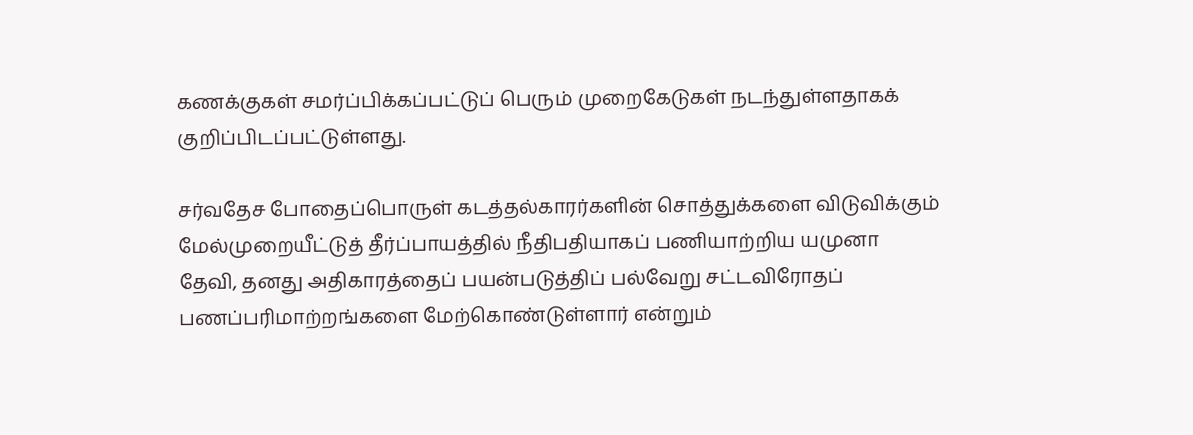கணக்குகள் சமர்ப்பிக்கப்பட்டுப் பெரும் முறைகேடுகள் நடந்துள்ளதாகக் குறிப்பிடப்பட்டுள்ளது.

சர்வதேச போதைப்பொருள் கடத்தல்காரர்களின் சொத்துக்களை விடுவிக்கும் மேல்முறையீட்டுத் தீர்ப்பாயத்தில் நீதிபதியாகப் பணியாற்றிய யமுனா தேவி, தனது அதிகாரத்தைப் பயன்படுத்திப் பல்வேறு சட்டவிரோதப் பணப்பரிமாற்றங்களை மேற்கொண்டுள்ளார் என்றும்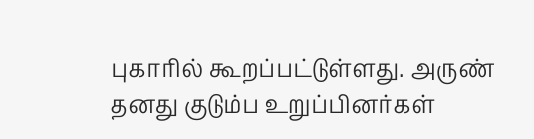புகாரில் கூறப்பட்டுள்ளது. அருண் தனது குடும்ப உறுப்பினர்கள்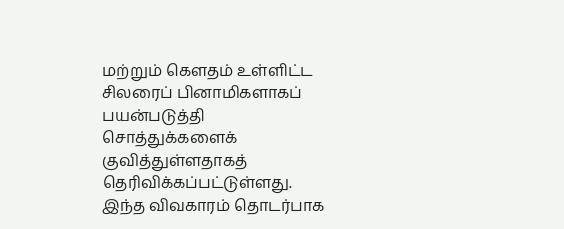மற்றும் கௌதம் உள்ளிட்ட சிலரைப் பினாமிகளாகப் பயன்படுத்தி சொத்துக்களைக் குவித்துள்ளதாகத் தெரிவிக்கப்பட்டுள்ளது. இந்த விவகாரம் தொடர்பாக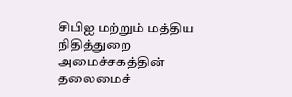சிபிஐ மற்றும் மத்திய நிதித்துறை அமைச்சகத்தின் தலைமைச்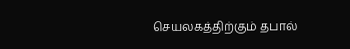செயலகத்திற்கும் தபால்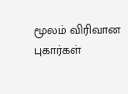மூலம் விரிவான புகார்கள்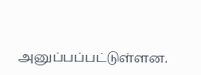அனுப்பப்பட்டுள்ளன.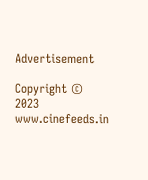Advertisement

Copyright © 2023 www.cinefeeds.in